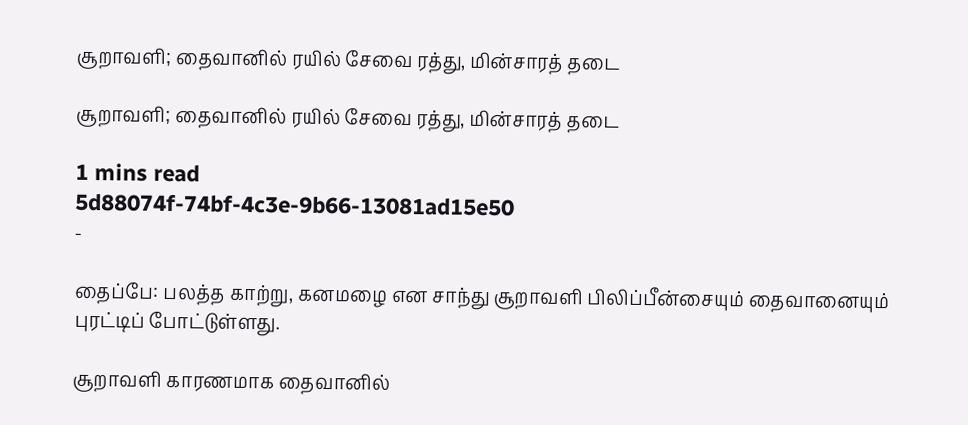சூறாவளி; தைவானில் ரயில் சேவை ரத்து, மின்சாரத் தடை

சூறாவளி; தைவானில் ரயில் சேவை ரத்து, மின்சாரத் தடை

1 mins read
5d88074f-74bf-4c3e-9b66-13081ad15e50
-

தைப்பே: பலத்த காற்று, கனமழை என சாந்து சூறாவளி பிலிப்பீன்சையும் தைவானையும் புரட்டிப் போட்டுள்ளது.

சூறாவளி காரணமாக தைவானில்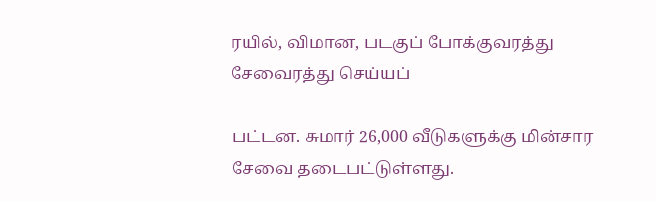ரயில், விமான, படகுப் போக்குவரத்து சேவைரத்து செய்யப்

பட்டன. சுமார் 26,000 வீடுகளுக்கு மின்சார சேவை தடைபட்டுள்ளது.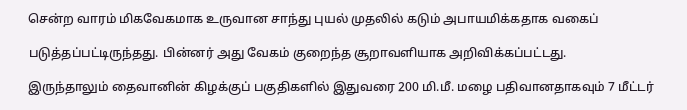சென்ற வாரம் மிகவேகமாக உருவான சாந்து புயல் முதலில் கடும் அபாயமிக்கதாக வகைப்

படுத்தப்பட்டிருந்தது. பின்னர் அது வேகம் குறைந்த சூறாவளியாக அறிவிக்கப்பட்டது.

இருந்தாலும் தைவானின் கிழக்குப் பகுதிகளில் இதுவரை 200 மி.மீ. மழை பதிவானதாகவும் 7 மீட்டர்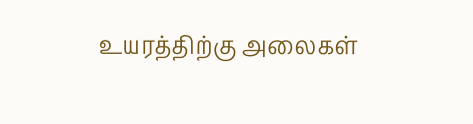உயரத்திற்கு அலைகள்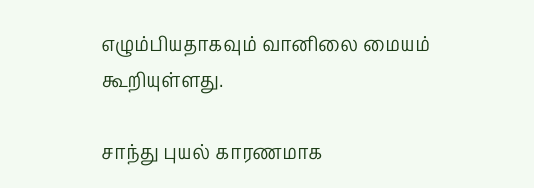எழும்பியதாகவும் வானிலை மையம் கூறியுள்ளது.

சாந்து புயல் காரணமாக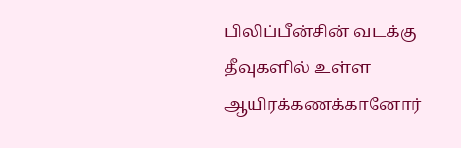பிலிப்பீன்சின் வடக்கு தீவுகளில் உள்ள ஆயிரக்கணக்கானோர்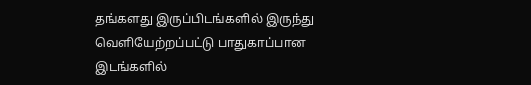தங்களது இருப்பிடங்களில் இருந்து வெளியேற்றப்பட்டு பாதுகாப்பான இடங்களில்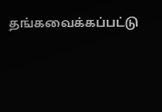தங்கவைக்கப்பட்டு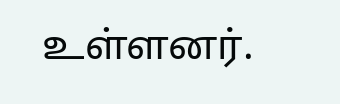உள்ளனர்.